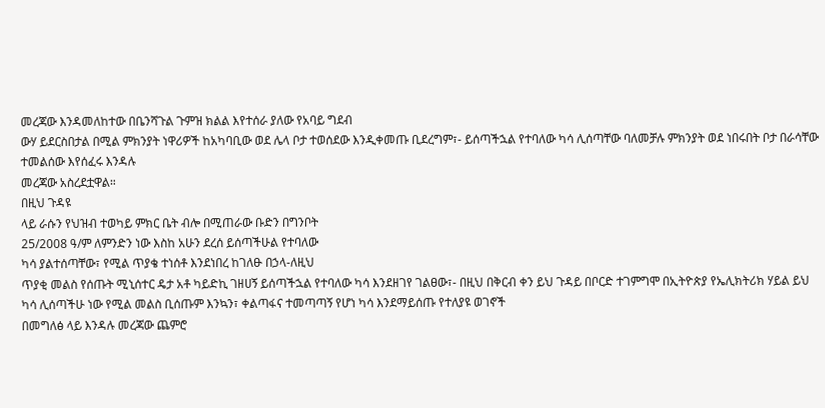መረጃው እንዳመለከተው በቤንሻጉል ጉምዝ ክልል እየተሰራ ያለው የአባይ ግደብ
ውሃ ይደርስበታል በሚል ምክንያት ነዋሪዎች ከአካባቢው ወደ ሌላ ቦታ ተወሰደው እንዲቀመጡ ቢደረግም፣- ይሰጣችኋል የተባለው ካሳ ሊሰጣቸው ባለመቻሉ ምክንያት ወደ ነበሩበት ቦታ በራሳቸው ተመልሰው እየሰፈሩ እንዳሉ
መረጃው አስረደቷዋል።
በዚህ ጉዳዩ
ላይ ራሱን የህዝብ ተወካይ ምክር ቤት ብሎ በሚጠራው ቡድን በግንቦት
25/2008 ዓ/ም ለምንድን ነው እስከ አሁን ደረሰ ይሰጣችሁል የተባለው
ካሳ ያልተሰጣቸው፣ የሚል ጥያቄ ተነሰቶ እንደነበረ ከገለፁ በኃላ-ለዚህ
ጥያቂ መልስ የሰጡት ሚኒሰተር ዴታ አቶ ካይድኪ ገዘሀኝ ይሰጣችኋል የተባለው ካሳ እንደዘገየ ገልፀው፣- በዚህ በቅርብ ቀን ይህ ጉዳይ በቦርድ ተገምግሞ በኢትዮጵያ የኤሊክትሪክ ሃይል ይህ
ካሳ ሊሰጣችሁ ነው የሚል መልስ ቢሰጡም እንኳን፣ ቀልጣፋና ተመጣጣኝ የሆነ ካሳ እንደማይሰጡ የተለያዩ ወገኖች
በመግለፅ ላይ እንዳሉ መረጃው ጨምሮ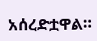አሰረድቷዋል።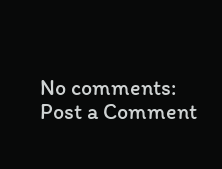No comments:
Post a Comment